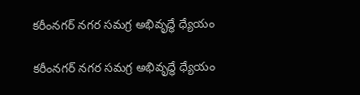కరీంనగర్ నగర సమగ్ర అభివృద్ధే ధ్యేయం

కరీంనగర్ నగర సమగ్ర అభివృద్ధే ధ్యేయం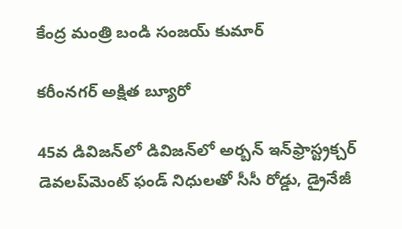కేంద్ర మంత్రి బండి సంజయ్ కుమార్

కరీంనగర్ అక్షిత బ్యూరో

45వ డివిజన్‌లో డివిజన్‌లో అర్బన్ ఇన్‌ఫ్రాస్ట్రక్చర్ డెవలప్‌మెంట్ ఫండ్ నిధులతో సీసీ రోడ్డు, డ్రైనేజీ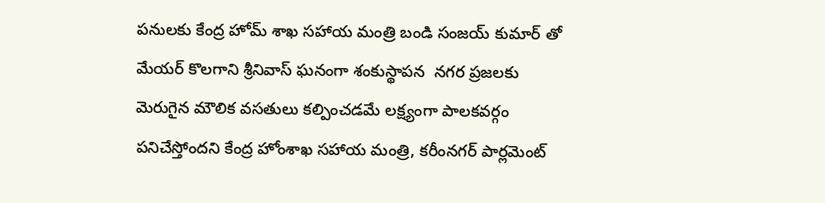పనులకు కేంద్ర హోమ్ శాఖ సహాయ మంత్రి బండి సంజయ్ కుమార్ తో మేయర్ కొలగాని శ్రీనివాస్ ఘనంగా శంకుస్థాపన  నగర ప్రజలకు మెరుగైన మౌలిక వసతులు కల్పించడమే లక్ష్యంగా పాలకవర్గం పనిచేస్తోందని కేంద్ర హోంశాఖ సహాయ మంత్రి, కరీంనగర్ పార్లమెంట్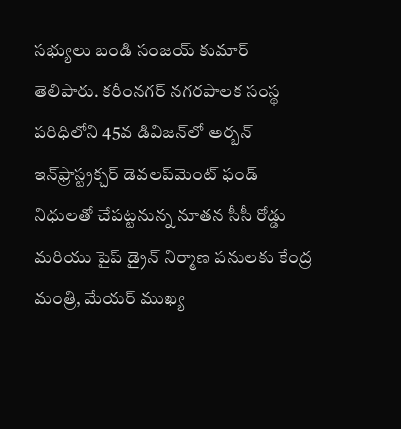సభ్యులు బండి సంజయ్ కుమార్ తెలిపారు. కరీంనగర్ నగరపాలక సంస్థ పరిధిలోని 45వ డివిజన్‌లో అర్బన్ ఇన్‌ఫ్రాస్ట్రక్చర్ డెవలప్‌మెంట్ ఫండ్ నిధులతో చేపట్టనున్న నూతన సీసీ రోడ్డు మరియు పైప్ డ్రైన్ నిర్మాణ పనులకు కేంద్ర మంత్రి, మేయర్ ముఖ్య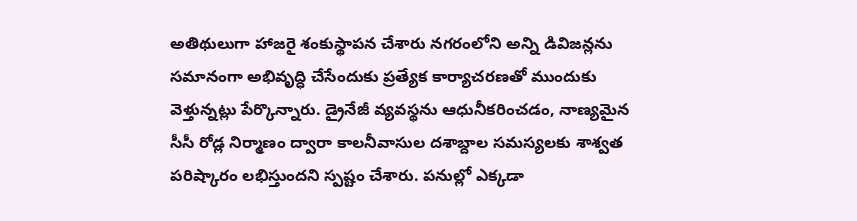అతిథులుగా హాజరై శంకుస్థాపన చేశారు నగరంలోని అన్ని డివిజన్లను సమానంగా అభివృద్ధి చేసేందుకు ప్రత్యేక కార్యాచరణతో ముందుకు వెళ్తున్నట్లు పేర్కొన్నారు. డ్రైనేజీ వ్యవస్థను ఆధునీకరించడం, నాణ్యమైన సీసీ రోడ్ల నిర్మాణం ద్వారా కాలనీవాసుల దశాబ్దాల సమస్యలకు శాశ్వత పరిష్కారం లభిస్తుందని స్పష్టం చేశారు. పనుల్లో ఎక్కడా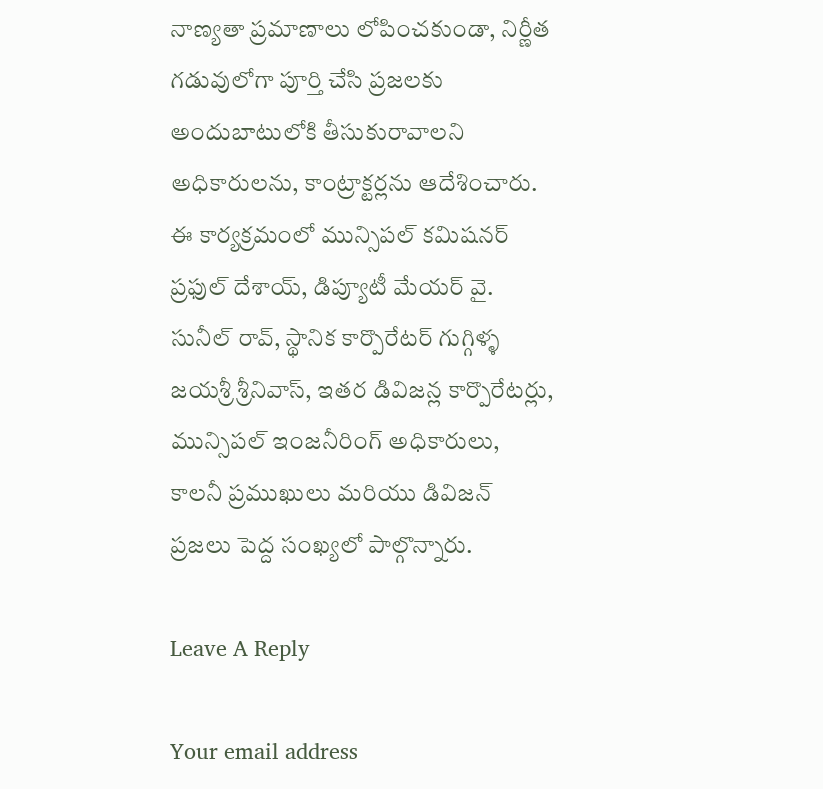నాణ్యతా ప్రమాణాలు లోపించకుండా, నిర్ణీత గడువులోగా పూర్తి చేసి ప్రజలకు అందుబాటులోకి తీసుకురావాలని అధికారులను, కాంట్రాక్టర్లను ఆదేశించారు. ఈ కార్యక్రమంలో మున్సిపల్ కమిషనర్ ప్రఫుల్ దేశాయ్, డిప్యూటీ మేయర్ వై. సునీల్ రావ్, స్థానిక కార్పొరేటర్ గుగ్గిళ్ళ జయశ్రీ శ్రీనివాస్, ఇతర డివిజన్ల కార్పొరేటర్లు, మున్సిపల్ ఇంజనీరింగ్ అధికారులు, కాలనీ ప్రముఖులు మరియు డివిజన్ ప్రజలు పెద్ద సంఖ్యలో పాల్గొన్నారు.

Leave A Reply

Your email address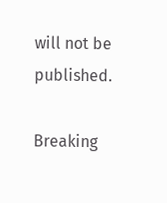will not be published.

Breaking